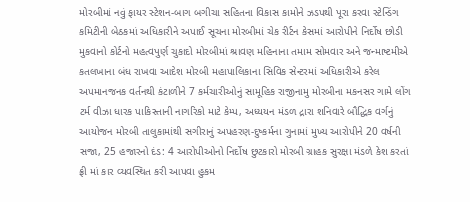મોરબીમાં નવું ફાયર સ્ટેશન-બાગ બગીચા સહિતના વિકાસ કામોને ઝડપથી પૂરા કરવા સ્ટેન્ડિંગ કમિટીની બેઠકમાં અધિકારીને અપાઈ સૂચના મોરબીમાં ચેક રીર્ટન કેસમાં આરોપીને નિર્દોષ છોડી મુકવાનો કોર્ટનો મહત્વપુર્ણ ચુકાદો મોરબીમાં શ્રાવણ મહિનાના તમામ સોમવાર અને જન્માષ્ટમીએ કતલખાના બંધ રાખવા આદેશ મોરબી મહાપાલિકાના સિવિક સેન્ટરમાં અધિકારીએ કરેલ અપમાનજનક વર્તનથી કંટાળીને 7 કર્મચારીઓનું સામૂહિક રાજીનામુ મોરબીના મકનસર ગામે લોંગ ટર્મ વીઝા ધારક પાકિસ્તાની નાગરિકો માટે કેમ્પ, અધ્યયન મંડળ દ્રારા શનિવારે બૌદ્ધિક વર્ગનું આયોજન મોરબી તાલુકામાંથી સગીરાનું અપહરણ-દુષ્કર્મના ગુનામાં મુખ્ય આરોપીને 20 વર્ષની સજા, 25 હજારનો દંડ: 4 આરોપીઓનો નિર્દોષ છુટકારો મોરબી ગ્રાહક સુરક્ષા મંડળે કેશ કરતાં ફ્રી માં કાર વ્યવસ્થિત કરી આપવા હુકમ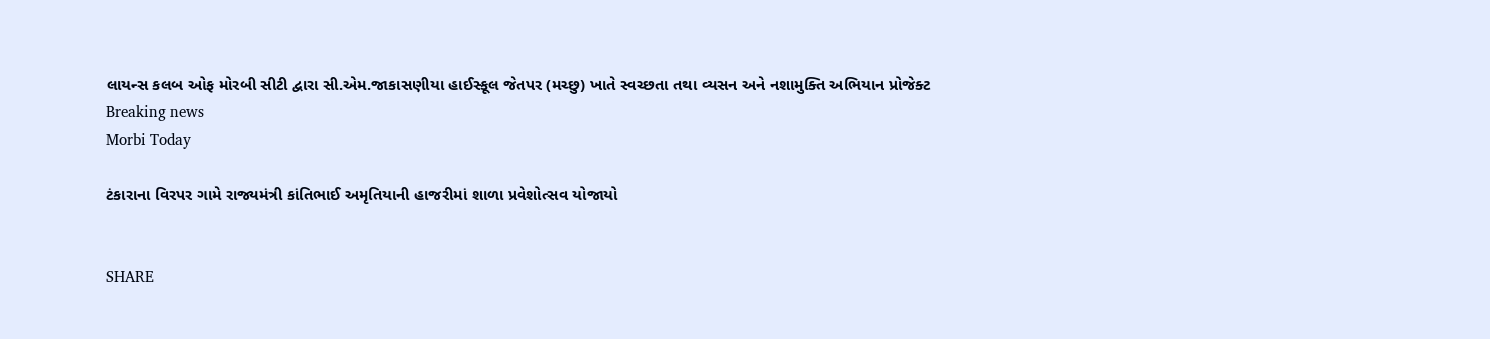લાયન્સ કલબ ઓફ મોરબી સીટી દ્વારા સી.એમ.જાકાસણીયા હાઈસ્કૂલ જેતપર (મચ્છુ) ખાતે સ્વચ્છતા તથા વ્યસન અને નશામુક્તિ અભિયાન પ્રોજેક્ટ
Breaking news
Morbi Today

ટંકારાના વિરપર ગામે રાજ્યમંત્રી કાંતિભાઈ અમૃતિયાની હાજરીમાં શાળા પ્રવેશોત્સવ યોજાયો


SHARE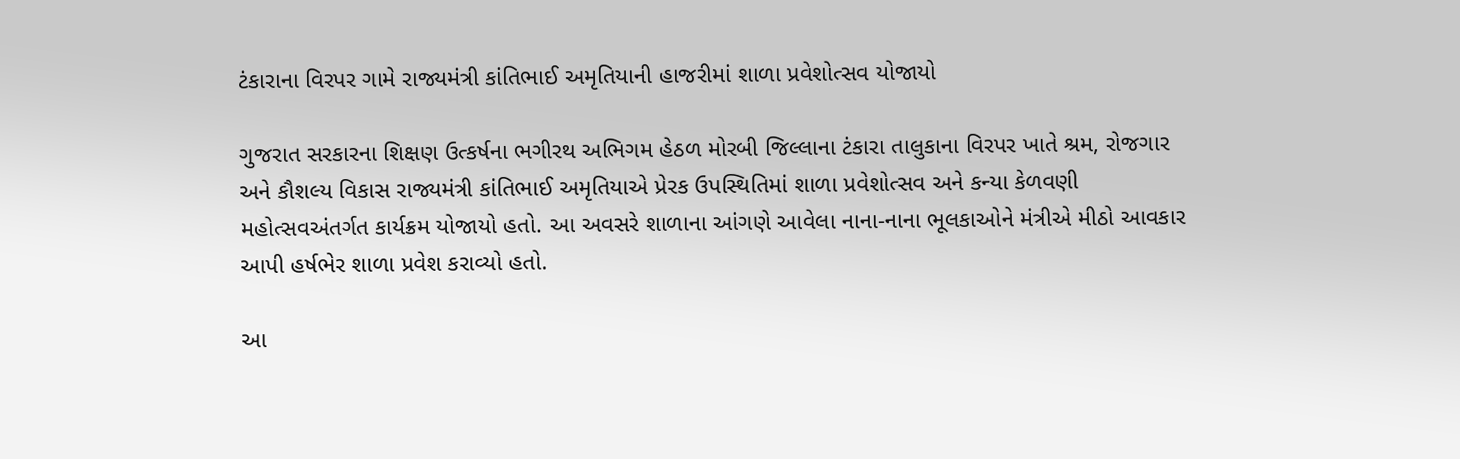ટંકારાના વિરપર ગામે રાજ્યમંત્રી કાંતિભાઈ અમૃતિયાની હાજરીમાં શાળા પ્રવેશોત્સવ યોજાયો

ગુજરાત સરકારના શિક્ષણ ઉત્કર્ષના ભગીરથ અભિગમ હેઠળ મોરબી જિલ્લાના ટંકારા તાલુકાના વિરપર ખાતે શ્રમ, રોજગાર અને કૌશલ્ય વિકાસ રાજ્યમંત્રી કાંતિભાઈ અમૃતિયાએ પ્રેરક ઉપસ્થિતિમાં શાળા પ્રવેશોત્સવ અને કન્યા કેળવણી મહોત્સવઅંતર્ગત કાર્યક્રમ યોજાયો હતો. આ અવસરે શાળાના આંગણે આવેલા નાના-નાના ભૂલકાઓને મંત્રીએ મીઠો આવકાર આપી હર્ષભેર શાળા પ્રવેશ કરાવ્યો હતો.

આ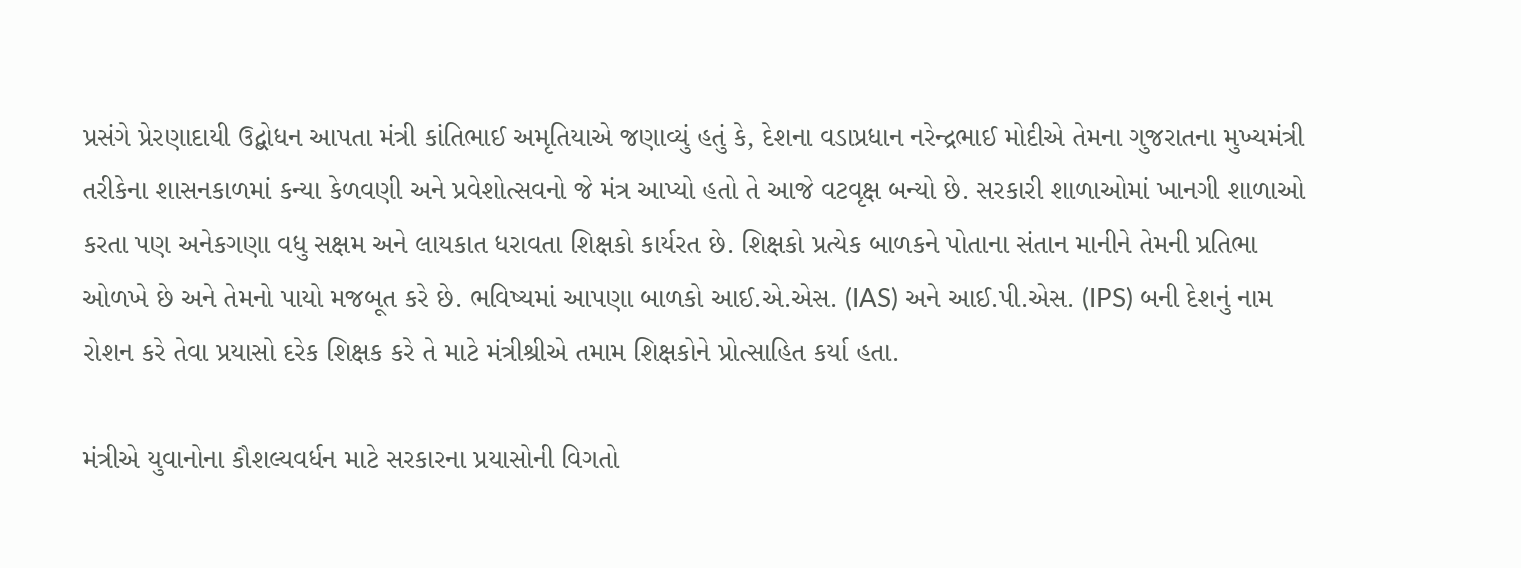પ્રસંગે પ્રેરણાદાયી ઉદ્બોધન આપતા મંત્રી કાંતિભાઈ અમૃતિયાએ જણાવ્યું હતું કે, દેશના વડાપ્રધાન નરેન્દ્રભાઈ મોદીએ તેમના ગુજરાતના મુખ્યમંત્રી તરીકેના શાસનકાળમાં કન્યા કેળવણી અને પ્રવેશોત્સવનો જે મંત્ર આપ્યો હતો તે આજે વટવૃક્ષ બન્યો છે. સરકારી શાળાઓમાં ખાનગી શાળાઓ કરતા પણ અનેકગણા વધુ સક્ષમ અને લાયકાત ધરાવતા શિક્ષકો કાર્યરત છે. શિક્ષકો પ્રત્યેક બાળકને પોતાના સંતાન માનીને તેમની પ્રતિભા ઓળખે છે અને તેમનો પાયો મજબૂત કરે છે. ભવિષ્યમાં આપણા બાળકો આઈ.એ.એસ. (IAS) અને આઈ.પી.એસ. (IPS) બની દેશનું નામ રોશન કરે તેવા પ્રયાસો દરેક શિક્ષક કરે તે માટે મંત્રીશ્રીએ તમામ શિક્ષકોને પ્રોત્સાહિત કર્યા હતા.

મંત્રીએ યુવાનોના કૌશલ્યવર્ધન માટે સરકારના પ્રયાસોની વિગતો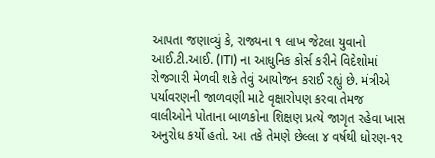આપતા જણાવ્યું કે, રાજ્યના ૧ લાખ જેટલા યુવાનો આઈ.ટી.આઈ. (ITI) ના આધુનિક કોર્સ કરીને વિદેશોમાં રોજગારી મેળવી શકે તેવું આયોજન કરાઈ રહ્યું છે. મંત્રીએ પર્યાવરણની જાળવણી માટે વૃક્ષારોપણ કરવા તેમજ વાલીઓને પોતાના બાળકોના શિક્ષણ પ્રત્યે જાગૃત રહેવા ખાસ અનુરોધ કર્યો હતો. આ તકે તેમણે છેલ્લા ૪ વર્ષથી ધોરણ-૧૨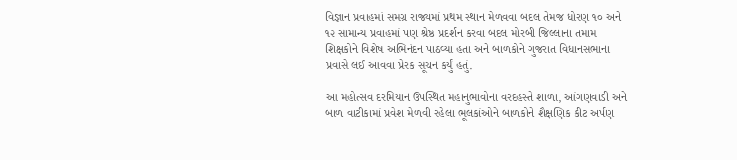વિજ્ઞાન પ્રવાહમાં સમગ્ર રાજ્યમાં પ્રથમ સ્થાન મેળવવા બદલ તેમજ ધોરણ ૧૦ અને ૧૨ સામાન્ય પ્રવાહમાં પણ શ્રેષ્ઠ પ્રદર્શન કરવા બદલ મોરબી જિલ્લાના તમામ શિક્ષકોને વિશેષ અભિનંદન પાઠવ્યા હતા અને બાળકોને ગુજરાત વિધાનસભાના પ્રવાસે લઈ આવવા પ્રેરક સૂચન કર્યું હતું.

આ મહોત્સવ દરમિયાન ઉપસ્થિત મહાનુભાવોના વરદહસ્તે શાળા, આંગણવાડી અને બાળ વાટીકામાં પ્રવેશ મેળવી રહેલા ભૂલકાંઓને બાળકોને શૈક્ષણિક કીટ અર્પણ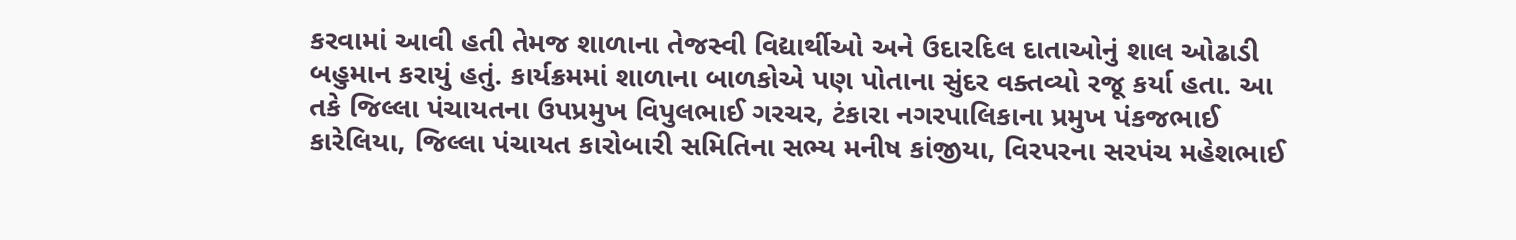કરવામાં આવી હતી તેમજ શાળાના તેજસ્વી વિદ્યાર્થીઓ અને ઉદારદિલ દાતાઓનું શાલ ઓઢાડી બહુમાન કરાયું હતું. કાર્યક્રમમાં શાળાના બાળકોએ પણ પોતાના સુંદર વક્તવ્યો રજૂ કર્યા હતા. આ તકે જિલ્લા પંચાયતના ઉપપ્રમુખ વિપુલભાઈ ગરચર, ટંકારા નગરપાલિકાના પ્રમુખ પંકજભાઈ કારેલિયા, જિલ્લા પંચાયત કારોબારી સમિતિના સભ્ય મનીષ કાંજીયા, વિરપરના સરપંચ મહેશભાઈ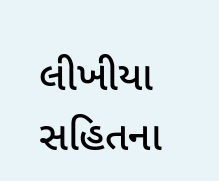લીખીયા સહિતના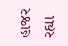હાજર રહ્યા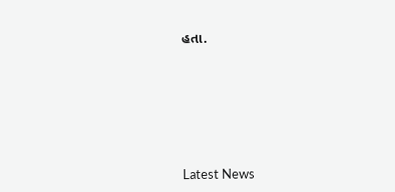હતા.






Latest News